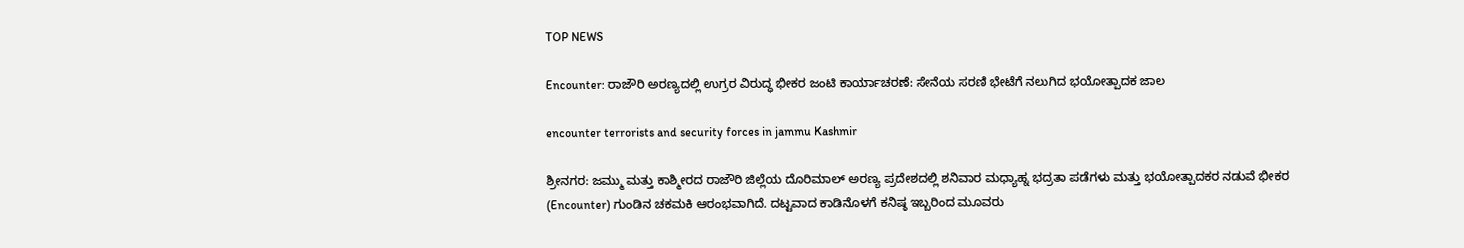TOP NEWS

Encounter: ರಾಜೌರಿ ಅರಣ್ಯದಲ್ಲಿ ಉಗ್ರರ ವಿರುದ್ಧ ಭೀಕರ ಜಂಟಿ ಕಾರ್ಯಾಚರಣೆ: ಸೇನೆಯ ಸರಣಿ ಭೇಟೆಗೆ ನಲುಗಿದ ಭಯೋತ್ಪಾದಕ ಜಾಲ

encounter terrorists and security forces in jammu Kashmir

ಶ್ರೀನಗರ: ಜಮ್ಮು ಮತ್ತು ಕಾಶ್ಮೀರದ ರಾಜೌರಿ ಜಿಲ್ಲೆಯ ದೊರಿಮಾಲ್ ಅರಣ್ಯ ಪ್ರದೇಶದಲ್ಲಿ ಶನಿವಾರ ಮಧ್ಯಾಹ್ನ ಭದ್ರತಾ ಪಡೆಗಳು ಮತ್ತು ಭಯೋತ್ಪಾದಕರ ನಡುವೆ ಭೀಕರ (Encounter) ಗುಂಡಿನ ಚಕಮಕಿ ಆರಂಭವಾಗಿದೆ. ದಟ್ಟವಾದ ಕಾಡಿನೊಳಗೆ ಕನಿಷ್ಠ ಇಬ್ಬರಿಂದ ಮೂವರು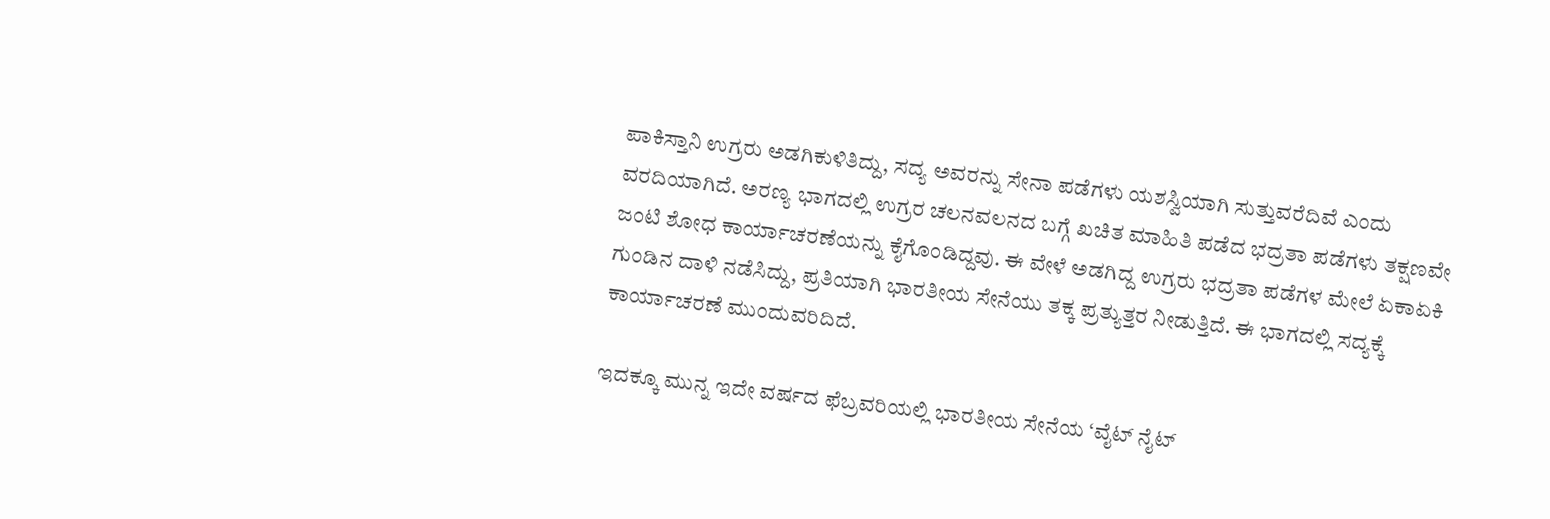ಪಾಕಿಸ್ತಾನಿ ಉಗ್ರರು ಅಡಗಿಕುಳಿತಿದ್ದು, ಸದ್ಯ ಅವರನ್ನು ಸೇನಾ ಪಡೆಗಳು ಯಶಸ್ವಿಯಾಗಿ ಸುತ್ತುವರೆದಿವೆ ಎಂದು ವರದಿಯಾಗಿದೆ. ಅರಣ್ಯ ಭಾಗದಲ್ಲಿ ಉಗ್ರರ ಚಲನವಲನದ ಬಗ್ಗೆ ಖಚಿತ ಮಾಹಿತಿ ಪಡೆದ ಭದ್ರತಾ ಪಡೆಗಳು ತಕ್ಷಣವೇ ಜಂಟಿ ಶೋಧ ಕಾರ್ಯಾಚರಣೆಯನ್ನು ಕೈಗೊಂಡಿದ್ದವು. ಈ ವೇಳೆ ಅಡಗಿದ್ದ ಉಗ್ರರು ಭದ್ರತಾ ಪಡೆಗಳ ಮೇಲೆ ಏಕಾಏಕಿ ಗುಂಡಿನ ದಾಳಿ ನಡೆಸಿದ್ದು, ಪ್ರತಿಯಾಗಿ ಭಾರತೀಯ ಸೇನೆಯು ತಕ್ಕ ಪ್ರತ್ಯುತ್ತರ ನೀಡುತ್ತಿದೆ. ಈ ಭಾಗದಲ್ಲಿ ಸದ್ಯಕ್ಕೆ ಕಾರ್ಯಾಚರಣೆ ಮುಂದುವರಿದಿದೆ.

ಇದಕ್ಕೂ ಮುನ್ನ ಇದೇ ವರ್ಷದ ಫೆಬ್ರವರಿಯಲ್ಲಿ ಭಾರತೀಯ ಸೇನೆಯ ‘ವೈಟ್ ನೈಟ್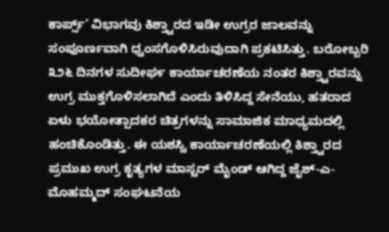ಕಾರ್ಪ್ಸ್’ ವಿಭಾಗವು ಕಿಶ್ತ್ವಾರದ ಇಡೀ ಉಗ್ರರ ಜಾಲವನ್ನು ಸಂಪೂರ್ಣವಾಗಿ ಧ್ವಂಸಗೊಳಿಸಿರುವುದಾಗಿ ಪ್ರಕಟಿಸಿತ್ತು. ಬರೋಬ್ಬರಿ ೩೨೬ ದಿನಗಳ ಸುದೀರ್ಘ ಕಾರ್ಯಾಚರಣೆಯ ನಂತರ ಕಿಶ್ತ್ವಾರವನ್ನು ಉಗ್ರ ಮುಕ್ತಗೊಳಿಸಲಾಗಿದೆ ಎಂದು ತಿಳಿಸಿದ್ದ ಸೇನೆಯು, ಹತರಾದ ಏಳು ಭಯೋತ್ಪಾದಕರ ಚಿತ್ರಗಳನ್ನು ಸಾಮಾಜಿಕ ಮಾಧ್ಯಮದಲ್ಲಿ ಹಂಚಿಕೊಂಡಿತ್ತು. ಈ ಯಶಸ್ವಿ ಕಾರ್ಯಾಚರಣೆಯಲ್ಲಿ ಕಿಶ್ತ್ವಾರದ ಪ್ರಮುಖ ಉಗ್ರ ಕೃತ್ಯಗಳ ಮಾಸ್ಟರ್ ಮೈಂಡ್ ಆಗಿದ್ದ ಜೈಶ್-ಎ-ಮೊಹಮ್ಮದ್ ಸಂಘಟನೆಯ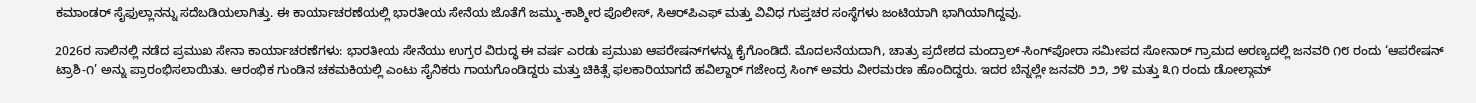ಕಮಾಂಡರ್ ಸೈಫುಲ್ಲಾನನ್ನು ಸದೆಬಡಿಯಲಾಗಿತ್ತು. ಈ ಕಾರ್ಯಾಚರಣೆಯಲ್ಲಿ ಭಾರತೀಯ ಸೇನೆಯ ಜೊತೆಗೆ ಜಮ್ಮು-ಕಾಶ್ಮೀರ ಪೊಲೀಸ್, ಸಿಆರ್‌ಪಿಎಫ್ ಮತ್ತು ವಿವಿಧ ಗುಪ್ತಚರ ಸಂಸ್ಥೆಗಳು ಜಂಟಿಯಾಗಿ ಭಾಗಿಯಾಗಿದ್ದವು.

2026ರ ಸಾಲಿನಲ್ಲಿ ನಡೆದ ಪ್ರಮುಖ ಸೇನಾ ಕಾರ್ಯಾಚರಣೆಗಳು: ಭಾರತೀಯ ಸೇನೆಯು ಉಗ್ರರ ವಿರುದ್ಧ ಈ ವರ್ಷ ಎರಡು ಪ್ರಮುಖ ಆಪರೇಷನ್‌ಗಳನ್ನು ಕೈಗೊಂಡಿದೆ. ಮೊದಲನೆಯದಾಗಿ, ಚಾತ್ರು ಪ್ರದೇಶದ ಮಂದ್ರಾಲ್-ಸಿಂಗ್‌ಪೋರಾ ಸಮೀಪದ ಸೋನಾರ್ ಗ್ರಾಮದ ಅರಣ್ಯದಲ್ಲಿ ಜನವರಿ ೧೮ ರಂದು ‘ಆಪರೇಷನ್ ಟ್ರಾಶಿ-೧’ ಅನ್ನು ಪ್ರಾರಂಭಿಸಲಾಯಿತು. ಆರಂಭಿಕ ಗುಂಡಿನ ಚಕಮಕಿಯಲ್ಲಿ ಎಂಟು ಸೈನಿಕರು ಗಾಯಗೊಂಡಿದ್ದರು ಮತ್ತು ಚಿಕಿತ್ಸೆ ಫಲಕಾರಿಯಾಗದೆ ಹವಿಲ್ದಾರ್ ಗಜೇಂದ್ರ ಸಿಂಗ್ ಅವರು ವೀರಮರಣ ಹೊಂದಿದ್ದರು. ಇದರ ಬೆನ್ನಲ್ಲೇ ಜನವರಿ ೨೨, ೨೪ ಮತ್ತು ೩೧ ರಂದು ಡೋಲ್ಗಾಮ್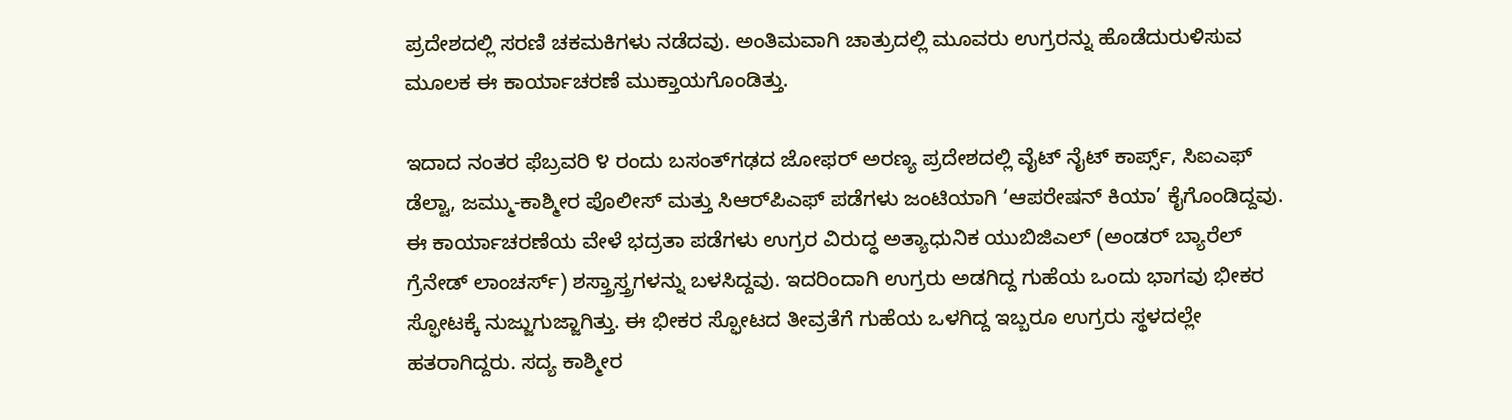ಪ್ರದೇಶದಲ್ಲಿ ಸರಣಿ ಚಕಮಕಿಗಳು ನಡೆದವು. ಅಂತಿಮವಾಗಿ ಚಾತ್ರುದಲ್ಲಿ ಮೂವರು ಉಗ್ರರನ್ನು ಹೊಡೆದುರುಳಿಸುವ ಮೂಲಕ ಈ ಕಾರ್ಯಾಚರಣೆ ಮುಕ್ತಾಯಗೊಂಡಿತ್ತು.

ಇದಾದ ನಂತರ ಫೆಬ್ರವರಿ ೪ ರಂದು ಬಸಂತ್‌ಗಢದ ಜೋಫರ್ ಅರಣ್ಯ ಪ್ರದೇಶದಲ್ಲಿ ವೈಟ್ ನೈಟ್ ಕಾರ್ಪ್ಸ್, ಸಿಐಎಫ್ ಡೆಲ್ಟಾ, ಜಮ್ಮು-ಕಾಶ್ಮೀರ ಪೊಲೀಸ್ ಮತ್ತು ಸಿಆರ್‌ಪಿಎಫ್ ಪಡೆಗಳು ಜಂಟಿಯಾಗಿ ‘ಆಪರೇಷನ್ ಕಿಯಾ’ ಕೈಗೊಂಡಿದ್ದವು. ಈ ಕಾರ್ಯಾಚರಣೆಯ ವೇಳೆ ಭದ್ರತಾ ಪಡೆಗಳು ಉಗ್ರರ ವಿರುದ್ಧ ಅತ್ಯಾಧುನಿಕ ಯುಬಿಜಿಎಲ್ (ಅಂಡರ್ ಬ್ಯಾರೆಲ್ ಗ್ರೆನೇಡ್ ಲಾಂಚರ್ಸ್) ಶಸ್ತ್ರಾಸ್ತ್ರಗಳನ್ನು ಬಳಸಿದ್ದವು. ಇದರಿಂದಾಗಿ ಉಗ್ರರು ಅಡಗಿದ್ದ ಗುಹೆಯ ಒಂದು ಭಾಗವು ಭೀಕರ ಸ್ಫೋಟಕ್ಕೆ ನುಜ್ಜುಗುಜ್ಜಾಗಿತ್ತು. ಈ ಭೀಕರ ಸ್ಫೋಟದ ತೀವ್ರತೆಗೆ ಗುಹೆಯ ಒಳಗಿದ್ದ ಇಬ್ಬರೂ ಉಗ್ರರು ಸ್ಥಳದಲ್ಲೇ ಹತರಾಗಿದ್ದರು. ಸದ್ಯ ಕಾಶ್ಮೀರ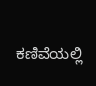ಕಣಿವೆಯಲ್ಲಿ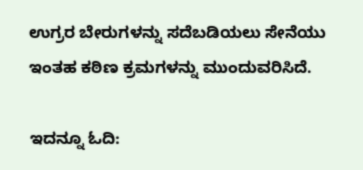ಉಗ್ರರ ಬೇರುಗಳನ್ನು ಸದೆಬಡಿಯಲು ಸೇನೆಯು ಇಂತಹ ಕಠಿಣ ಕ್ರಮಗಳನ್ನು ಮುಂದುವರಿಸಿದೆ.

ಇದನ್ನೂ ಓದಿ: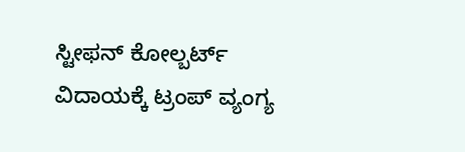ಸ್ಟೀಫನ್ ಕೋಲ್ಬರ್ಟ್ ವಿದಾಯಕ್ಕೆ ಟ್ರಂಪ್ ವ್ಯಂಗ್ಯ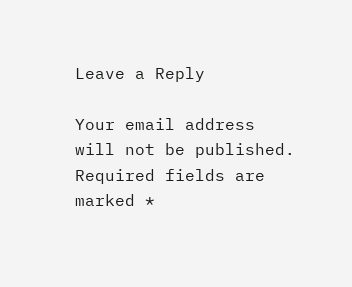Leave a Reply

Your email address will not be published. Required fields are marked *